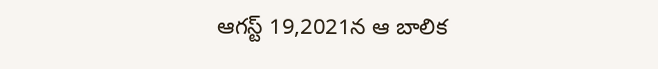ఆగస్ట్ 19,2021న ఆ బాలిక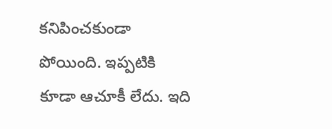కనిపించకుండా పోయింది. ఇప్పటికి కూడా ఆచూకీ లేదు. ఇది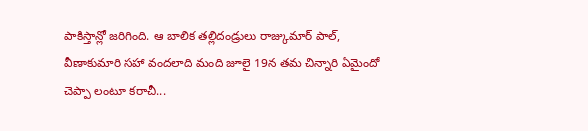పాకిస్తాన్లో జరిగింది. ఆ బాలిక తల్లిదండ్రులు రాజ్కుమార్ పాల్, వీణాకుమారి సహా వందలాది మంది జూలై 19న తమ చిన్నారి ఏమైందో చెప్పా లంటూ కరాచీ...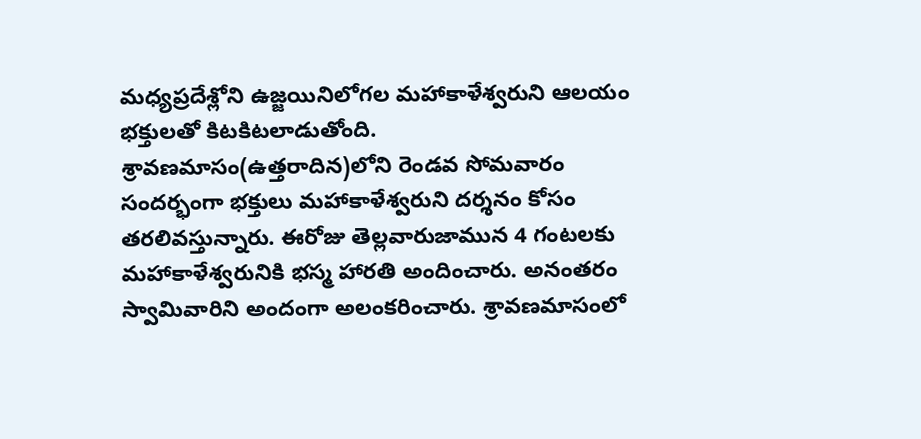మధ్యప్రదేశ్లోని ఉజ్జయినిలోగల మహాకాళేశ్వరుని ఆలయం భక్తులతో కిటకిటలాడుతోంది. శ్రావణమాసం(ఉత్తరాదిన)లోని రెండవ సోమవారం సందర్భంగా భక్తులు మహాకాళేశ్వరుని దర్శనం కోసం తరలివస్తున్నారు. ఈరోజు తెల్లవారుజామున 4 గంటలకు మహాకాళేశ్వరునికి భస్మ హారతి అందించారు. అనంతరం స్వామివారిని అందంగా అలంకరించారు. శ్రావణమాసంలో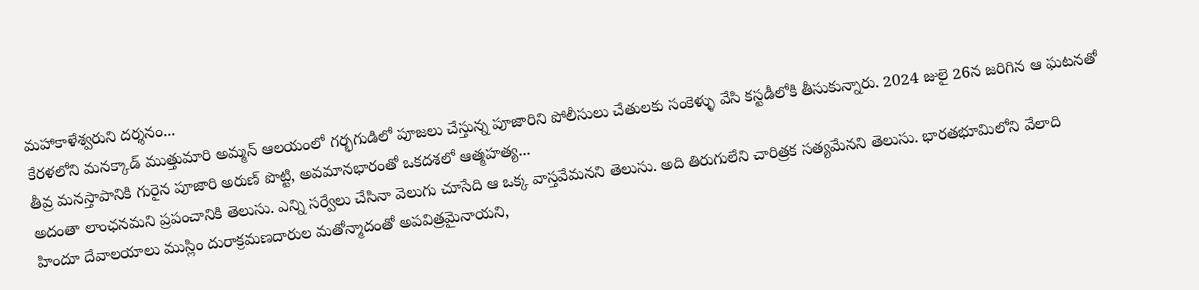మహాకాళేశ్వరుని దర్శనం...
కేరళలోని మనక్కాడ్ ముత్తుమారి అమ్మన్ ఆలయంలో గర్భగుడిలో పూజలు చేస్తున్న పూజారిని పోలీసులు చేతులకు సంకెళ్ళు వేసి కస్టడీలోకి తీసుకున్నారు. 2024 జులై 26న జరిగిన ఆ ఘటనతో తీవ్ర మనస్తాపానికి గురైన పూజారి అరుణ్ పొట్టి, అవమానభారంతో ఒకదశలో ఆత్మహత్య...
అదంతా లాంఛనమని ప్రపంచానికి తెలుసు. ఎన్ని సర్వేలు చేసినా వెలుగు చూసేది ఆ ఒక్క వాస్తవేమనని తెలుసు. అది తిరుగులేని చారిత్రక సత్యమేనని తెలుసు. భారతభూమిలోని వేలాది హిందూ దేవాలయాలు ముస్లిం దురాక్రమణదారుల మతోన్మాదంతో అపవిత్రమైనాయని,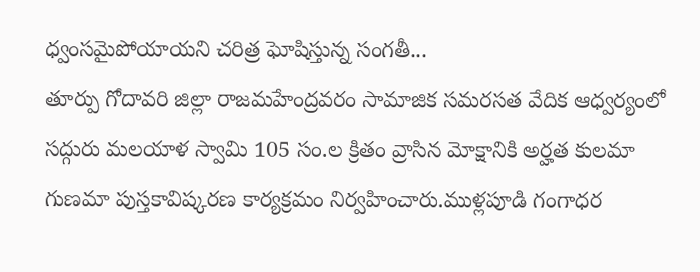ధ్వంసమైపోయాయని చరిత్ర ఘోషిస్తున్న సంగతీ...
తూర్పు గోదావరి జిల్లా రాజమహేంద్రవరం సామాజిక సమరసత వేదిక ఆధ్వర్యంలో సద్గురు మలయాళ స్వామి 105 సం.ల క్రితం వ్రాసిన మోక్షానికి అర్హత కులమా గుణమా పుస్తకావిష్కరణ కార్యక్రమం నిర్వహించారు.ముళ్లపూడి గంగాధర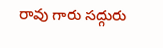రావు గారు సద్గురు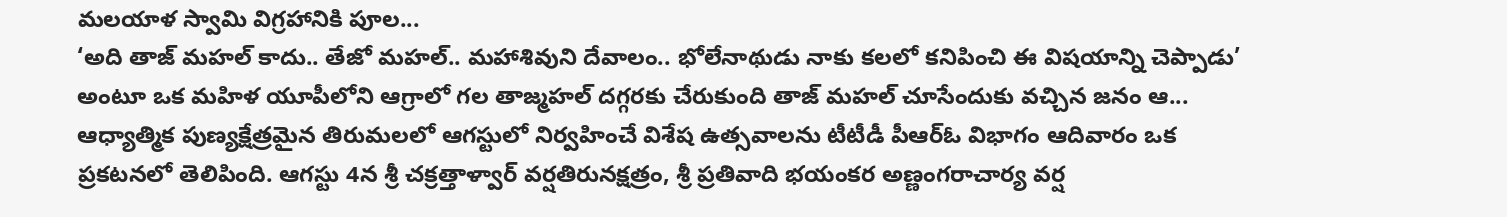మలయాళ స్వామి విగ్రహానికి పూల...
‘అది తాజ్ మహల్ కాదు.. తేజో మహల్.. మహాశివుని దేవాలం.. భోలేనాథుడు నాకు కలలో కనిపించి ఈ విషయాన్ని చెప్పాడు’ అంటూ ఒక మహిళ యూపీలోని ఆగ్రాలో గల తాజ్మహల్ దగ్గరకు చేరుకుంది తాజ్ మహల్ చూసేందుకు వచ్చిన జనం ఆ...
ఆధ్యాత్మిక పుణ్యక్షేత్రమైన తిరుమలలో ఆగస్టులో నిర్వహించే విశేష ఉత్సవాలను టీటీడీ పీఆర్ఓ విభాగం ఆదివారం ఒక ప్రకటనలో తెలిపింది. ఆగస్టు 4న శ్రీ చక్రత్తాళ్వార్ వర్షతిరునక్షత్రం, శ్రీ ప్రతివాది భయంకర అణ్ణంగరాచార్య వర్ష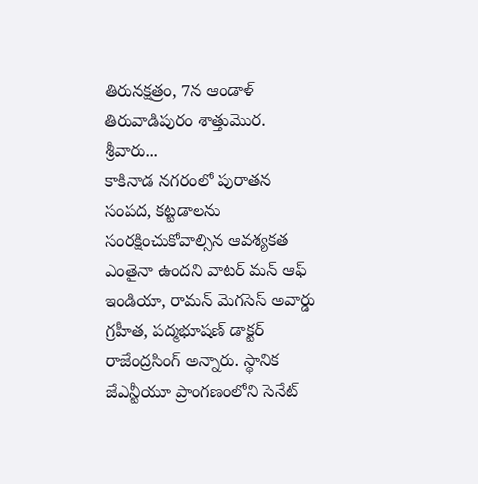తిరునక్షత్రం, 7న ఆండాళ్ తిరువాడిపురం శాత్తుమొర. శ్రీవారు...
కాకినాడ నగరంలో పురాతన సంపద, కట్టడాలను సంరక్షించుకోవాల్సిన ఆవశ్యకత ఎంతైనా ఉందని వాటర్ మన్ ఆఫ్ ఇండియా, రామన్ మెగసెస్ అవార్డు గ్రహీత, పద్మభూషణ్ డాక్టర్ రాజేంద్రసింగ్ అన్నారు. స్థానిక జేఎన్టీయూ ప్రాంగణంలోని సెనేట్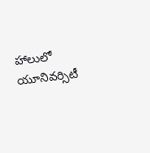హాలులో యూనివర్సిటీ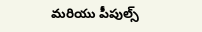మరియు పీపుల్స్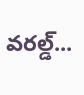వరల్డ్...